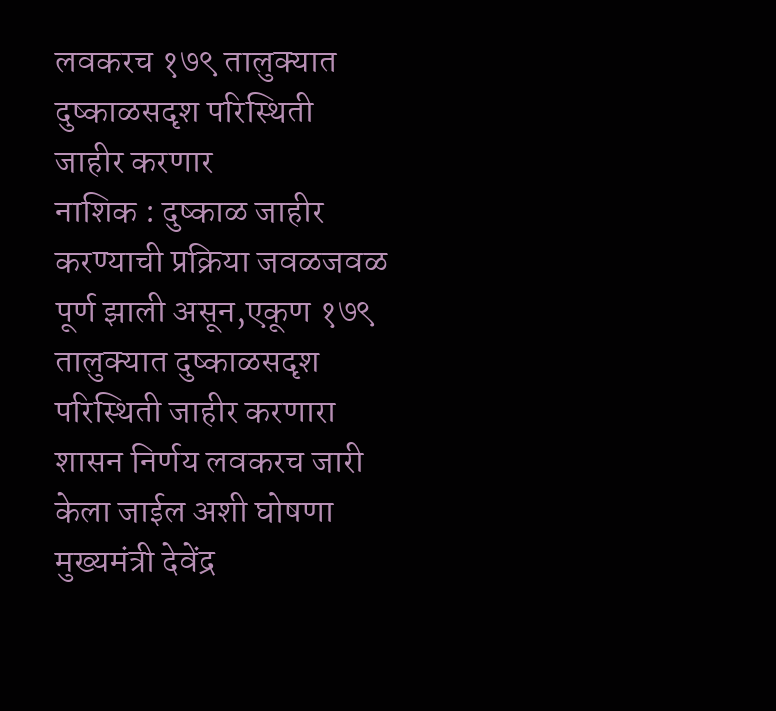लवकरच १७९ तालुक्यात दुष्काळसदृश परिस्थिती जाहीर करणार
नाशिक : दुष्काळ जाहीर करण्याची प्रक्रिया जवळजवळ पूर्ण झाली असून,एकूण १७९ तालुक्यात दुष्काळसदृश परिस्थिती जाहीर करणारा शासन निर्णय लवकरच जारी केला जाईल अशी घोषणा मुख्यमंत्री देवेंद्र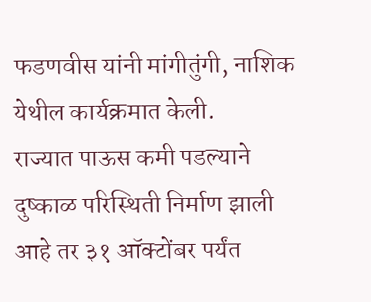फडणवीस यांनी मांगीतुंगी, नाशिक येथील कार्यक्रमात केली.
राज्यात पाऊस कमी पडल्याने दुष्काळ परिस्थिती निर्माण झाली आहे तर ३१ ऑक्टोंबर पर्यंत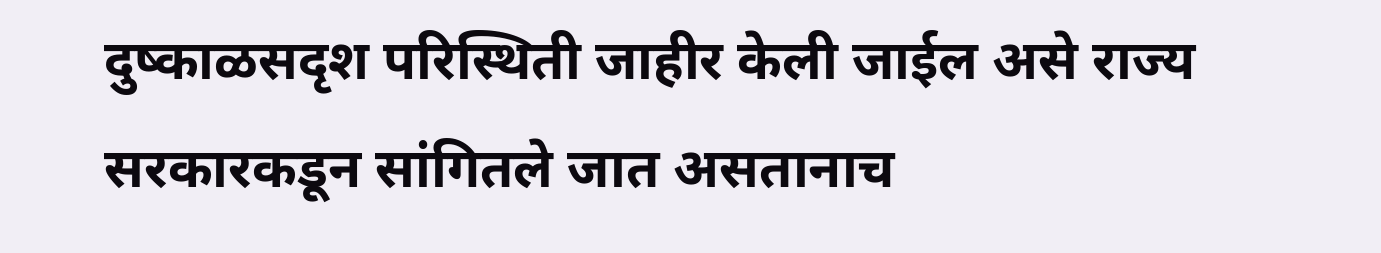दुष्काळसदृश परिस्थिती जाहीर केली जाईल असे राज्य सरकारकडून सांगितले जात असतानाच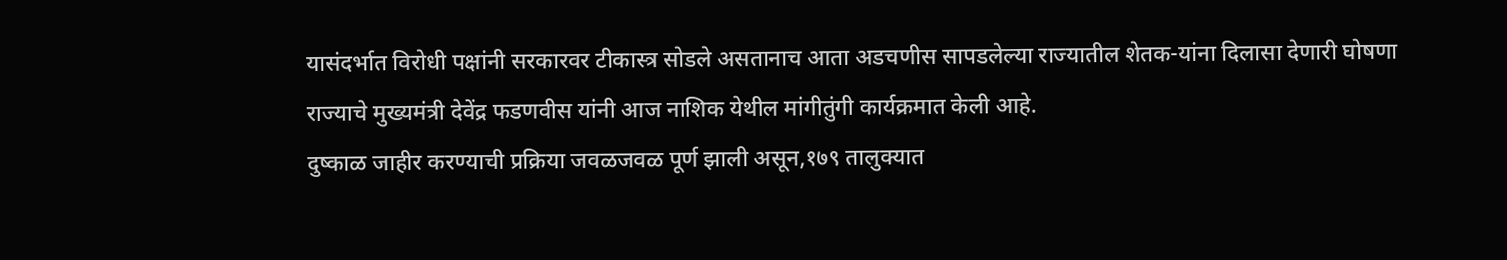यासंदर्भात विरोधी पक्षांनी सरकारवर टीकास्त्र सोडले असतानाच आता अडचणीस सापडलेल्या राज्यातील शेतक-यांना दिलासा देणारी घोषणा राज्याचे मुख्यमंत्री देवेंद्र फडणवीस यांनी आज नाशिक येथील मांगीतुंगी कार्यक्रमात केली आहे.
दुष्काळ जाहीर करण्याची प्रक्रिया जवळजवळ पूर्ण झाली असून,१७९ तालुक्यात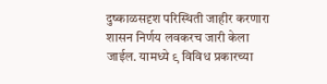दुष्काळसदृश परिस्थिती जाहीर करणारा शासन निर्णय लवकरच जारी केला जाईल. यामध्ये ९ विविध प्रकारच्या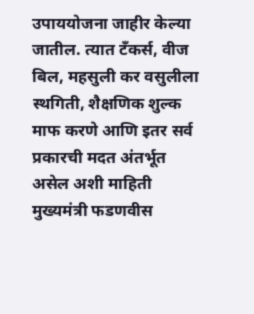उपाययोजना जाहीर केल्या जातील. त्यात टँकर्स, वीज बिल, महसुली कर वसुलीला स्थगिती, शैक्षणिक शुल्क माफ करणे आणि इतर सर्व प्रकारची मदत अंतर्भूत असेल अशी माहिती मुख्यमंत्री फडणवीस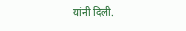यांनी दिली.